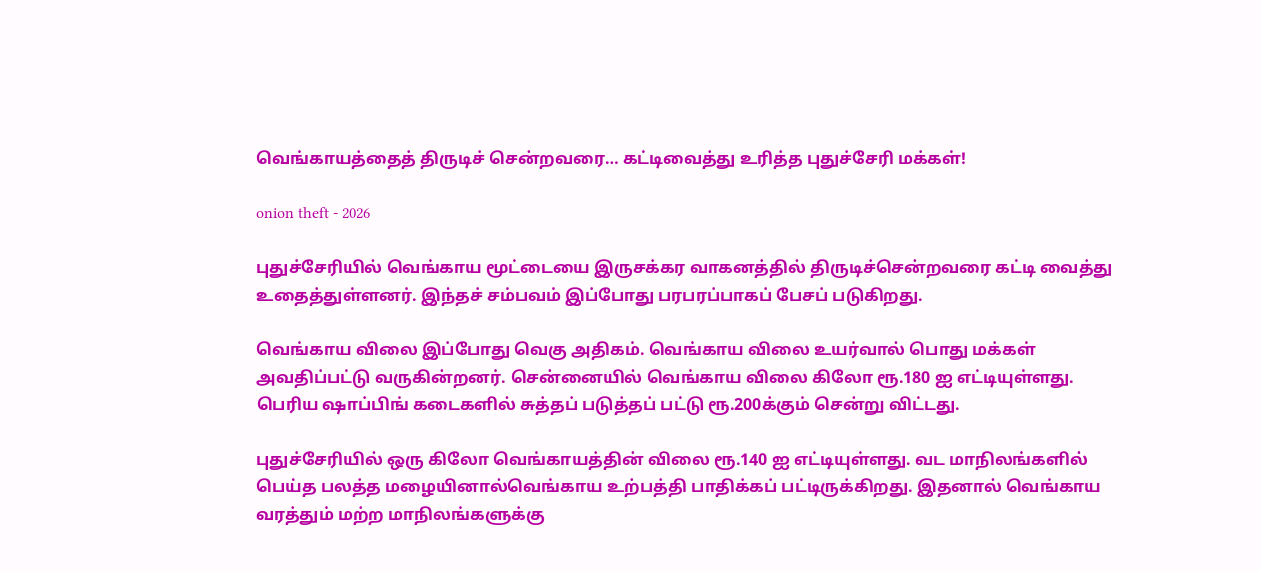வெங்காயத்தைத் திருடிச் சென்றவரை… கட்டிவைத்து உரித்த புதுச்சேரி மக்கள்!

onion theft - 2026

புதுச்சேரியில் வெங்காய மூட்டையை இருசக்கர வாகனத்தில் திருடிச்சென்றவரை கட்டி வைத்து உதைத்துள்ளனர். இந்தச் சம்பவம் இப்போது பரபரப்பாகப் பேசப் படுகிறது.

வெங்காய விலை இப்போது வெகு அதிகம். வெங்காய விலை உயர்வால் பொது மக்கள் அவதிப்பட்டு வருகின்றனர். சென்னையில் வெங்காய விலை கிலோ ரூ.180 ஐ எட்டியுள்ளது. பெரிய ஷாப்பிங் கடைகளில் சுத்தப் படுத்தப் பட்டு ரூ.200க்கும் சென்று விட்டது.

புதுச்சேரியில் ஒரு கிலோ வெங்காயத்தின் விலை ரூ.140 ஐ எட்டியுள்ளது. வட மாநிலங்களில் பெய்த பலத்த மழையினால்வெங்காய உற்பத்தி பாதிக்கப் பட்டிருக்கிறது. இதனால் வெங்காய வரத்தும் மற்ற மாநிலங்களுக்கு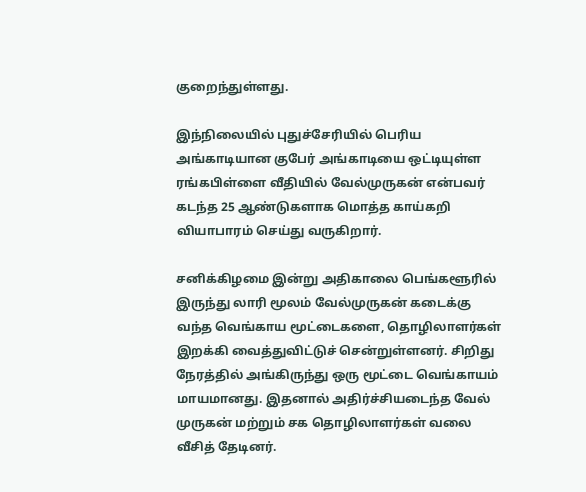குறைந்துள்ளது.

இந்நிலையில் புதுச்சேரியில் பெரிய அங்காடியான குபேர் அங்காடியை ஒட்டியுள்ள ரங்கபிள்ளை வீதியில் வேல்முருகன் என்பவர் கடந்த 25 ஆண்டுகளாக மொத்த காய்கறி வியாபாரம் செய்து வருகிறார்.

சனிக்கிழமை இன்று அதிகாலை பெங்களூரில் இருந்து லாரி மூலம் வேல்முருகன் கடைக்கு வந்த வெங்காய மூட்டைகளை, தொழிலாளர்கள் இறக்கி வைத்துவிட்டுச் சென்றுள்ளனர். சிறிது நேரத்தில் அங்கிருந்து ஒரு மூட்டை வெங்காயம் மாயமானது. இதனால் அதிர்ச்சியடைந்த வேல் முருகன் மற்றும் சக தொழிலாளர்கள் வலை வீசித் தேடினர்.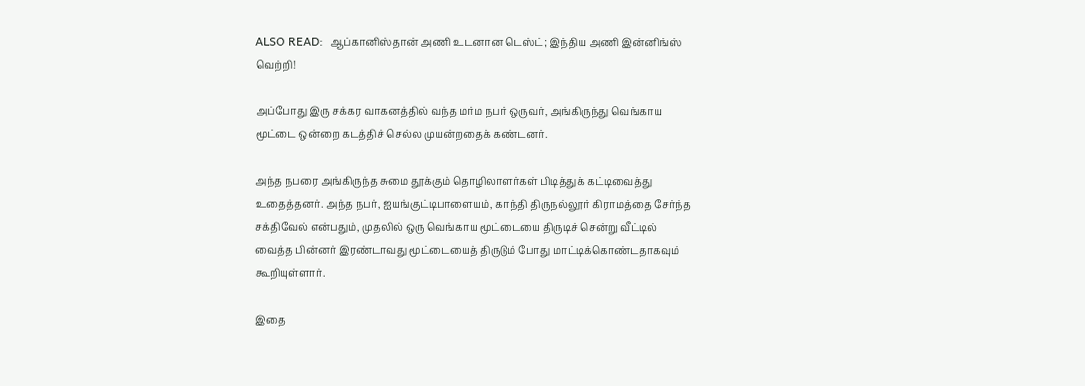ALSO READ:  ஆப்கானிஸ்தான் அணி உடனான டெஸ்ட்; இந்திய அணி இன்னிங்ஸ் வெற்றி!

அப்போது இரு சக்கர வாகனத்தில் வந்த மர்ம நபர் ஒருவர், அங்கிருந்து வெங்காய மூட்டை ஒன்றை கடத்திச் செல்ல முயன்றதைக் கண்டனர்.

அந்த நபரை அங்கிருந்த சுமை தூக்கும் தொழிலாளர்கள் பிடித்துக் கட்டிவைத்து உதைத்தனர். அந்த நபர், ஐயங்குட்டிபாளையம், காந்தி திருநல்லூர் கிராமத்தை சேர்ந்த சக்திவேல் என்பதும், முதலில் ஒரு வெங்காய மூட்டையை திருடிச் சென்று வீட்டில் வைத்த பின்னர் இரண்டாவது மூட்டையைத் திருடும் போது மாட்டிக்கொண்டதாகவும் கூறியுள்ளார்.

இதை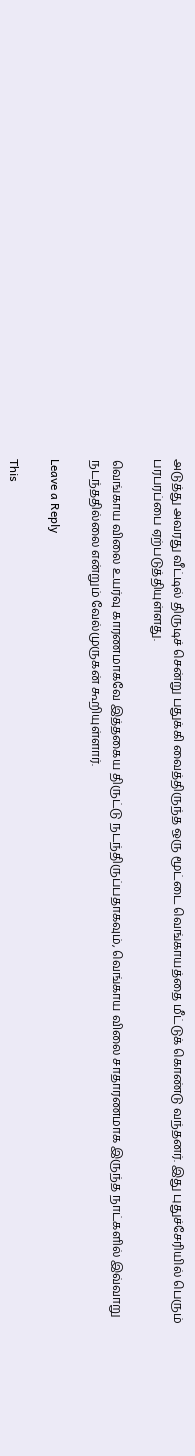அடுத்து அவரது வீட்டில் திருடிச் சென்று பதுக்கி வைத்திருந்த ஒரு மூட்டை வெங்காயத்தை மீட்டுக் கொண்டு வந்தனர். இது புதுச்சேரியில் பெரும் பரபரப்பை ஏற்படுத்தியுள்ளது.

வெங்காய விலை உயர்வு காரணமாகவே இத்தகைய திருட்டு நடந்திருப்பதாகவும், வெங்காய விலை சாதாரணமாக இருந்த நாட்களில் இவ்வாறு நடந்ததில்லை என்றும் வேல்முருகன் கூறியுள்ளார்.

Leave a Reply

This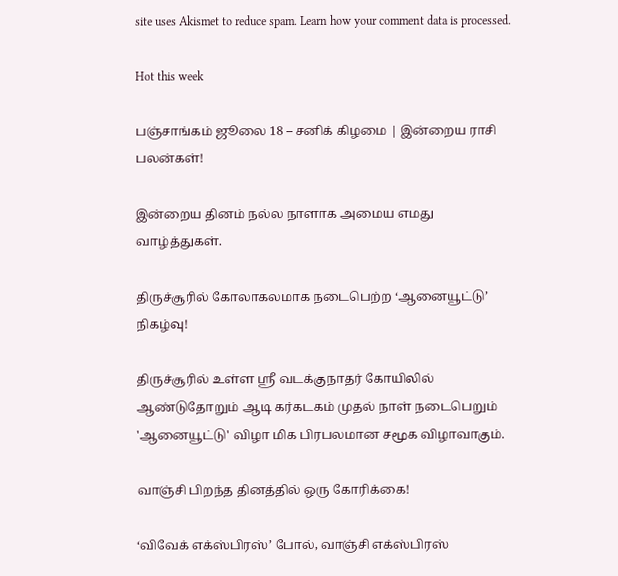site uses Akismet to reduce spam. Learn how your comment data is processed.

Hot this week

பஞ்சாங்கம் ஜூலை 18 – சனிக் கிழமை | இன்றைய ராசி பலன்கள்!

இன்றைய தினம் நல்ல நாளாக அமைய எமது வாழ்த்துகள்.

திருச்சூரில் கோலாகலமாக நடைபெற்ற ‘ஆனையூட்டு’ நிகழ்வு!

திருச்சூரில் உள்ள ஸ்ரீ வடக்குநாதர் கோயிலில் ஆண்டுதோறும் ஆடி கர்கடகம் முதல் நாள் நடைபெறும் 'ஆனையூட்டு' விழா மிக பிரபலமான சமூக விழாவாகும்.

வாஞ்சி பிறந்த தினத்தில் ஒரு கோரிக்கை!

‘விவேக் எக்ஸ்பிரஸ்’ போல், வாஞ்சி எக்ஸ்பிரஸ்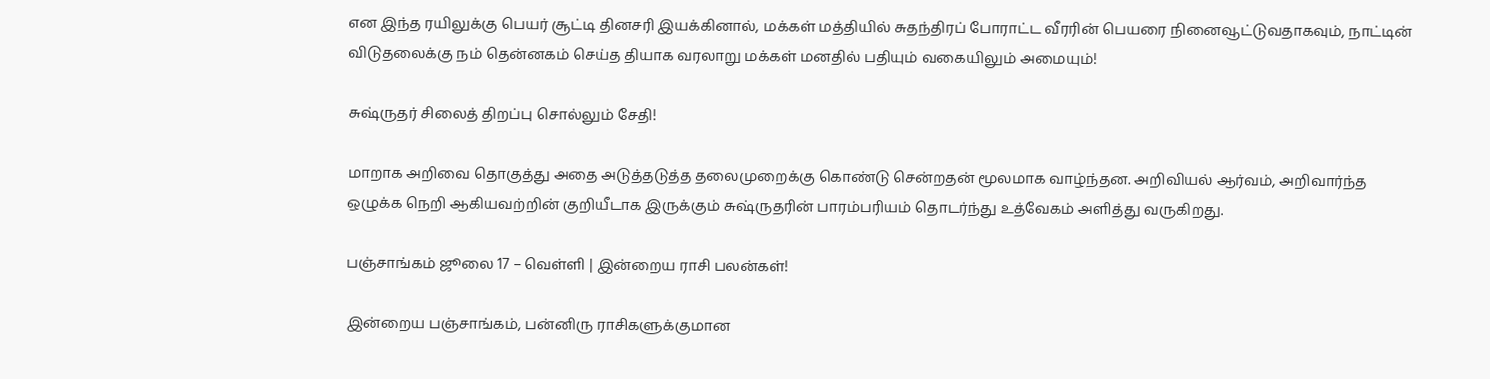என இந்த ரயிலுக்கு பெயர் சூட்டி தினசரி இயக்கினால், மக்கள் மத்தியில் சுதந்திரப் போராட்ட வீரரின் பெயரை நினைவூட்டுவதாகவும், நாட்டின் விடுதலைக்கு நம் தென்னகம் செய்த தியாக வரலாறு மக்கள் மனதில் பதியும் வகையிலும் அமையும்!

சுஷ்ருதர் சிலைத் திறப்பு சொல்லும் சேதி!

மாறாக அறிவை தொகுத்து அதை அடுத்தடுத்த தலைமுறைக்கு கொண்டு சென்றதன் மூலமாக வாழ்ந்தன. அறிவியல் ஆர்வம், அறிவார்ந்த ஒழுக்க நெறி ஆகியவற்றின் குறியீடாக இருக்கும் சுஷ்ருதரின் பாரம்பரியம் தொடர்ந்து உத்வேகம் அளித்து வருகிறது.

பஞ்சாங்கம் ஜூலை 17 – வெள்ளி | இன்றைய ராசி பலன்கள்!

இன்றைய பஞ்சாங்கம், பன்னிரு ராசிகளுக்குமான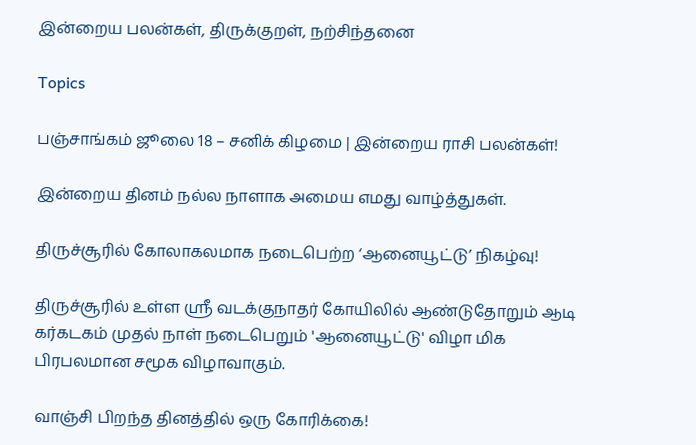இன்றைய பலன்கள், திருக்குறள், நற்சிந்தனை

Topics

பஞ்சாங்கம் ஜூலை 18 – சனிக் கிழமை | இன்றைய ராசி பலன்கள்!

இன்றைய தினம் நல்ல நாளாக அமைய எமது வாழ்த்துகள்.

திருச்சூரில் கோலாகலமாக நடைபெற்ற ‘ஆனையூட்டு’ நிகழ்வு!

திருச்சூரில் உள்ள ஸ்ரீ வடக்குநாதர் கோயிலில் ஆண்டுதோறும் ஆடி கர்கடகம் முதல் நாள் நடைபெறும் 'ஆனையூட்டு' விழா மிக பிரபலமான சமூக விழாவாகும்.

வாஞ்சி பிறந்த தினத்தில் ஒரு கோரிக்கை!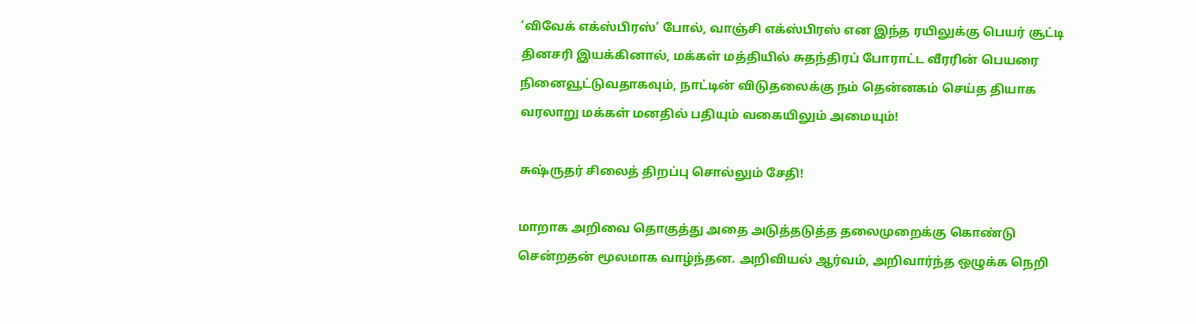‘விவேக் எக்ஸ்பிரஸ்’ போல், வாஞ்சி எக்ஸ்பிரஸ் என இந்த ரயிலுக்கு பெயர் சூட்டி தினசரி இயக்கினால், மக்கள் மத்தியில் சுதந்திரப் போராட்ட வீரரின் பெயரை நினைவூட்டுவதாகவும், நாட்டின் விடுதலைக்கு நம் தென்னகம் செய்த தியாக வரலாறு மக்கள் மனதில் பதியும் வகையிலும் அமையும்!

சுஷ்ருதர் சிலைத் திறப்பு சொல்லும் சேதி!

மாறாக அறிவை தொகுத்து அதை அடுத்தடுத்த தலைமுறைக்கு கொண்டு சென்றதன் மூலமாக வாழ்ந்தன. அறிவியல் ஆர்வம், அறிவார்ந்த ஒழுக்க நெறி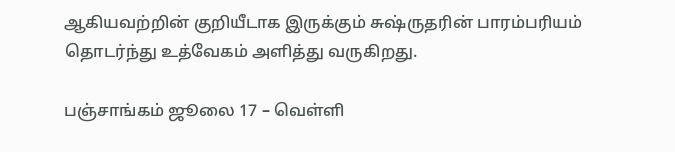ஆகியவற்றின் குறியீடாக இருக்கும் சுஷ்ருதரின் பாரம்பரியம் தொடர்ந்து உத்வேகம் அளித்து வருகிறது.

பஞ்சாங்கம் ஜூலை 17 – வெள்ளி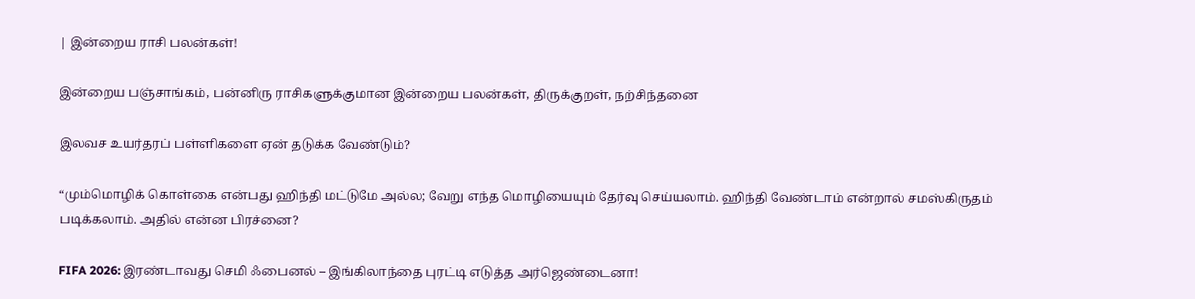| இன்றைய ராசி பலன்கள்!

இன்றைய பஞ்சாங்கம், பன்னிரு ராசிகளுக்குமான இன்றைய பலன்கள், திருக்குறள், நற்சிந்தனை

இலவச உயர்தரப் பள்ளிகளை ஏன் தடுக்க வேண்டும்?

“மும்மொழிக் கொள்கை என்பது ஹிந்தி மட்டுமே அல்ல; வேறு எந்த மொழியையும் தேர்வு செய்யலாம். ஹிந்தி வேண்டாம் என்றால் சமஸ்கிருதம் படிக்கலாம். அதில் என்ன பிரச்னை?

FIFA 2026: இரண்டாவது செமி ஃபைனல் – இங்கிலாந்தை புரட்டி எடுத்த அர்ஜெண்டைனா!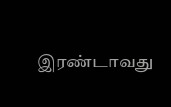இரண்டாவது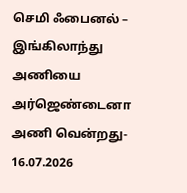செமி ஃபைனல் – இங்கிலாந்து அணியை அர்ஜெண்டைனா அணி வென்றது- 16.07.2026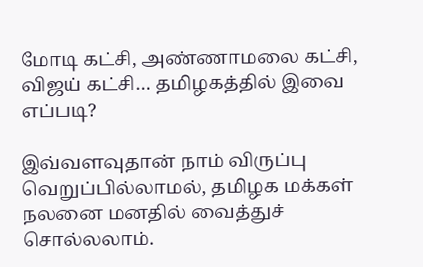மோடி கட்சி, அண்ணாமலை கட்சி, விஜய் கட்சி… தமிழகத்தில் இவை எப்படி?

இவ்வளவுதான் நாம் விருப்பு வெறுப்பில்லாமல், தமிழக மக்கள் நலனை மனதில் வைத்துச் சொல்லலாம்.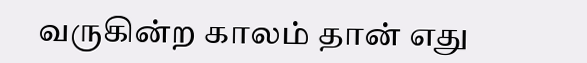வருகின்ற காலம் தான் எது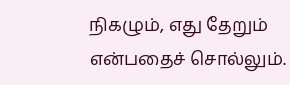நிகழும், எது தேறும் என்பதைச் சொல்லும்.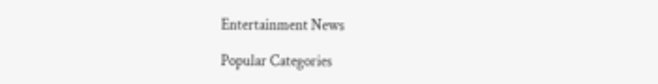Entertainment News

Popular Categories